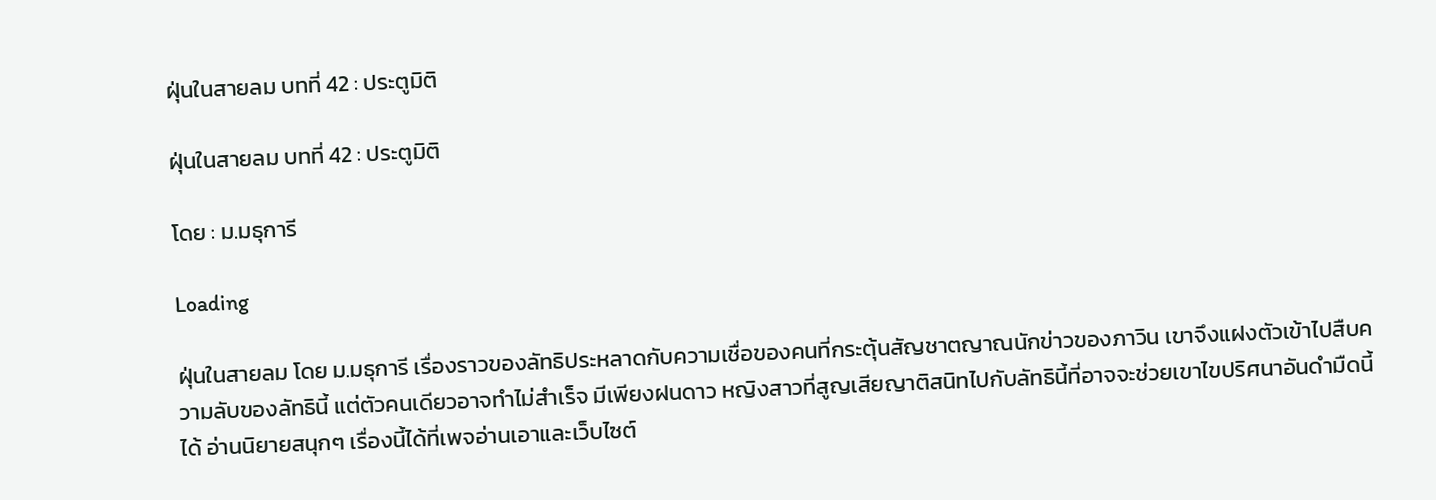ฝุ่นในสายลม บทที่ 42 : ประตูมิติ

ฝุ่นในสายลม บทที่ 42 : ประตูมิติ

โดย : ม.มธุการี

Loading

ฝุ่นในสายลม โดย ม.มธุการี เรื่องราวของลัทธิประหลาดกับความเชื่อของคนที่กระตุ้นสัญชาตญาณนักข่าวของภาวิน เขาจึงแฝงตัวเข้าไปสืบความลับของลัทธินี้ แต่ตัวคนเดียวอาจทำไม่สำเร็จ มีเพียงฝนดาว หญิงสาวที่สูญเสียญาติสนิทไปกับลัทธินี้ที่อาจจะช่วยเขาไขปริศนาอันดำมืดนี้ได้ อ่านนิยายสนุกๆ เรื่องนี้ได้ที่เพจอ่านเอาและเว็บไซต์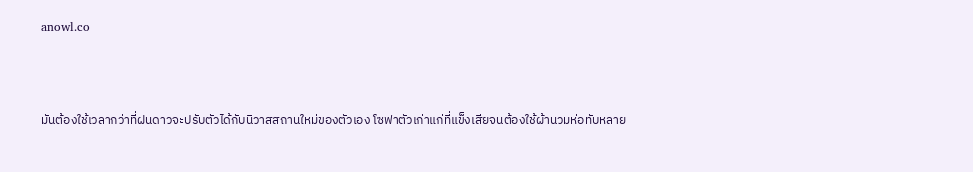anowl.co



มันต้องใช้เวลากว่าที่ฝนดาวจะปรับตัวได้กับนิวาสสถานใหม่ของตัวเอง โซฟาตัวเก่าแก่ที่แข็งเสียจนต้องใช้ผ้านวมห่อทับหลาย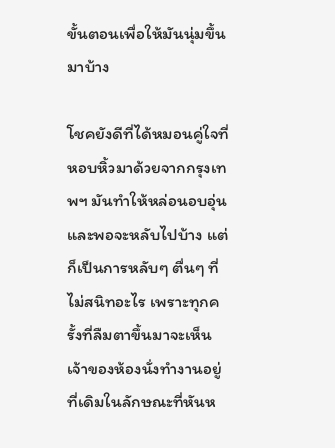ขั้นตอนเพื่อให้มันนุ่มขึ้นมาบ้าง

โชคยังดีที่ได้หมอนคู่ใจที่หอบหิ้วมาด้วยจากกรุงเทพฯ มันทำให้หล่อนอบอุ่นและพอจะหลับไปบ้าง แต่ก็เป็นการหลับๆ ตื่นๆ ที่ไม่สนิทอะไร เพราะทุกครั้งที่ลืมตาขึ้นมาจะเห็นเจ้าของห้องนั่งทำงานอยู่ที่เดิมในลักษณะที่หันห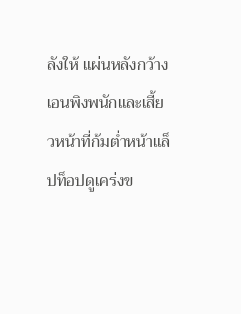ลังให้ แผ่นหลังกว้างเอนพิงพนักและเสี้ยวหน้าที่ก้มต่ำหน้าแล็ปท็อปดูเคร่งข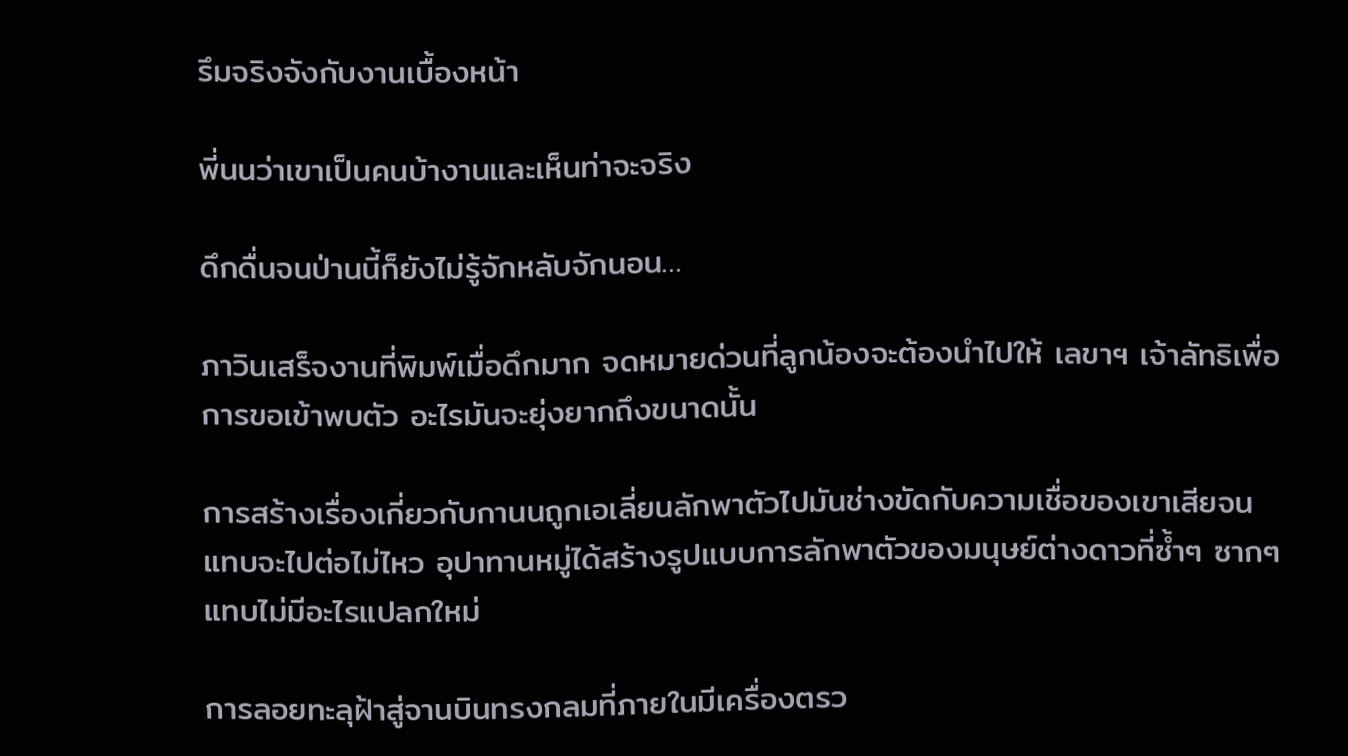รึมจริงจังกับงานเบื้องหน้า

พี่นนว่าเขาเป็นคนบ้างานและเห็นท่าจะจริง

ดึกดื่นจนป่านนี้ก็ยังไม่รู้จักหลับจักนอน…

ภาวินเสร็จงานที่พิมพ์เมื่อดึกมาก จดหมายด่วนที่ลูกน้องจะต้องนำไปให้ เลขาฯ เจ้าลัทธิเพื่อการขอเข้าพบตัว อะไรมันจะยุ่งยากถึงขนาดนั้น

การสร้างเรื่องเกี่ยวกับกานนถูกเอเลี่ยนลักพาตัวไปมันช่างขัดกับความเชื่อของเขาเสียจนแทบจะไปต่อไม่ไหว อุปาทานหมู่ได้สร้างรูปแบบการลักพาตัวของมนุษย์ต่างดาวที่ซ้ำๆ ซากๆ แทบไม่มีอะไรแปลกใหม่

การลอยทะลุฝ้าสู่จานบินทรงกลมที่ภายในมีเครื่องตรว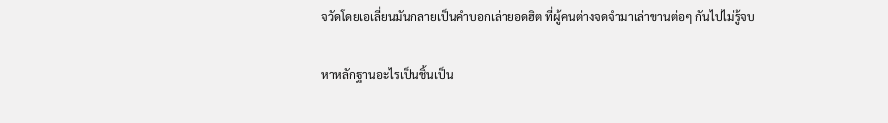จวัดโดยเอเลี่ยนมันกลายเป็นคำบอกเล่ายอดฮิต ที่ผู้คนต่างจดจำมาเล่าขานต่อๆ กันไปไม่รู้จบ

หาหลักฐานอะไรเป็นชิ้นเป็น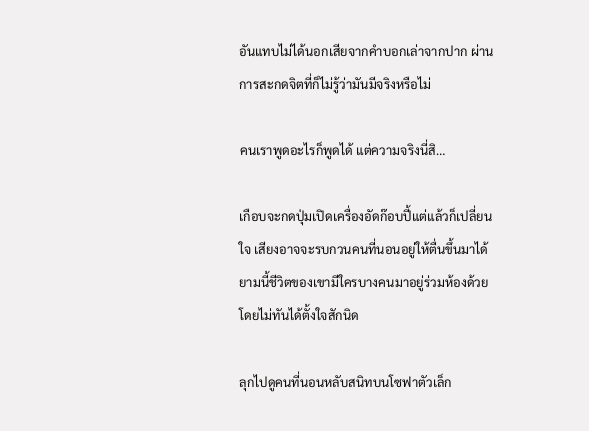อันแทบไม่ได้นอกเสียจากคำบอกเล่าจากปาก ผ่านการสะกดจิตที่ก็ไม่รู้ว่ามันมีจริงหรือไม่

คนเราพูดอะไรก็พูดได้ แต่ความจริงนี่สิ…

เกือบจะกดปุ่มเปิดเครื่องอัดก๊อบปี้แต่แล้วก็เปลี่ยนใจ เสียงอาจจะรบกวนคนที่นอนอยู่ให้ตื่นขึ้นมาได้ ยามนี้ชีวิตของเขามีใครบางคนมาอยู่ร่วมห้องด้วยโดยไม่ทันได้ตั้งใจสักนิด

ลุกไปดูคนที่นอนหลับสนิทบนโซฟาตัวเล็ก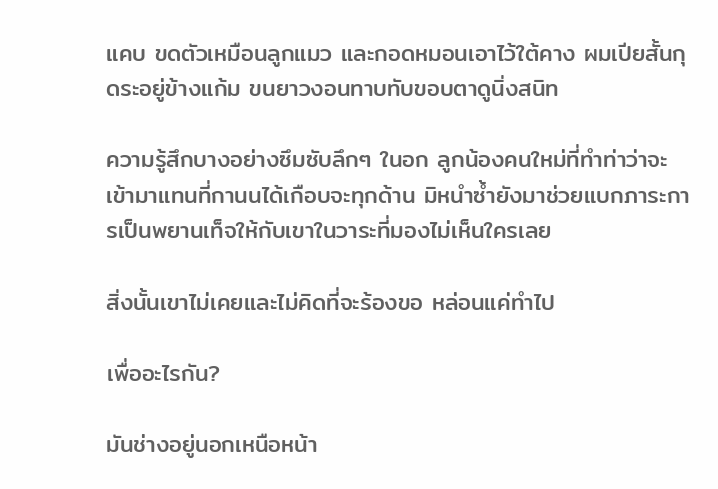แคบ ขดตัวเหมือนลูกแมว และกอดหมอนเอาไว้ใต้คาง ผมเปียสั้นกุดระอยู่ข้างแก้ม ขนยาวงอนทาบทับขอบตาดูนิ่งสนิท

ความรู้สึกบางอย่างซึมซับลึกๆ ในอก ลูกน้องคนใหม่ที่ทำท่าว่าจะเข้ามาแทนที่กานนได้เกือบจะทุกด้าน มิหนำซ้ำยังมาช่วยแบกภาระการเป็นพยานเท็จให้กับเขาในวาระที่มองไม่เห็นใครเลย

สิ่งนั้นเขาไม่เคยและไม่คิดที่จะร้องขอ หล่อนแค่ทำไป

เพื่ออะไรกัน?

มันช่างอยู่นอกเหนือหน้า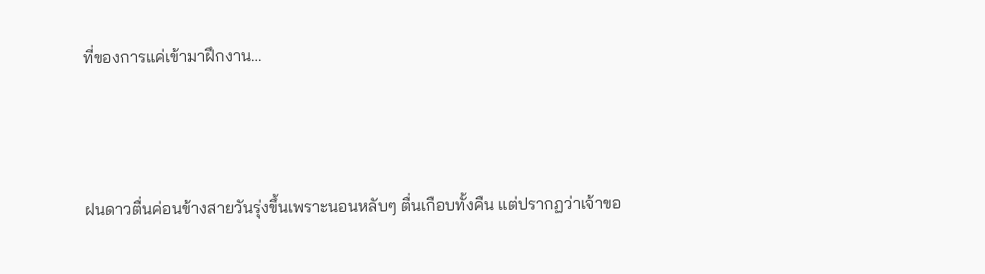ที่ของการแค่เข้ามาฝึกงาน…



ฝนดาวตื่นค่อนข้างสายวันรุ่งขึ้นเพราะนอนหลับๆ ตื่นเกือบทั้งคืน แต่ปรากฏว่าเจ้าขอ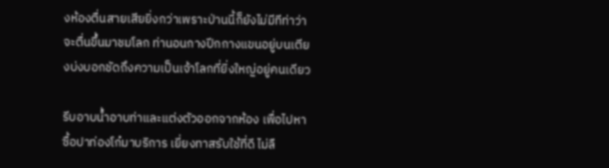งห้องตื่นสายเสียยิ่งกว่าเพราะป่านนี้ก็ยังไม่มีทีท่าว่าจะตื่นขึ้นมาชมโลก ท่านอนกางปีกกางแขนอยู่บนเตียงบ่งบอกชัดถึงความเป็นเจ้าโลกที่ยิ่งใหญ่อยู่คนเดียว

รีบอาบน้ำอาบท่าและแต่งตัวออกจากห้อง เพื่อไปหาซื้อปาท่องโก๋มาบริการ เยี่ยงทาสรับใช้ที่ดี ไม่ลื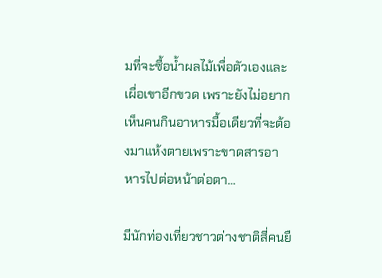มที่จะซื้อน้ำผลไม้เพื่อตัวเองและเผื่อเขาอีกขวด เพราะยังไม่อยากเห็นคนกินอาหารมื้อเดียวที่จะต้องมาแห้งตายเพราะขาดสารอาหารไปต่อหน้าต่อตา…

มีนักท่องเที่ยวชาวต่างชาติสี่คนยื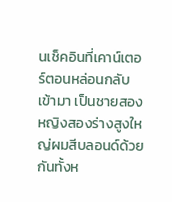นเช็คอินที่เคาน์เตอร์ตอนหล่อนกลับเข้ามา เป็นชายสองหญิงสองร่างสูงใหญ่ผมสีบลอนด์ด้วยกันทั้งห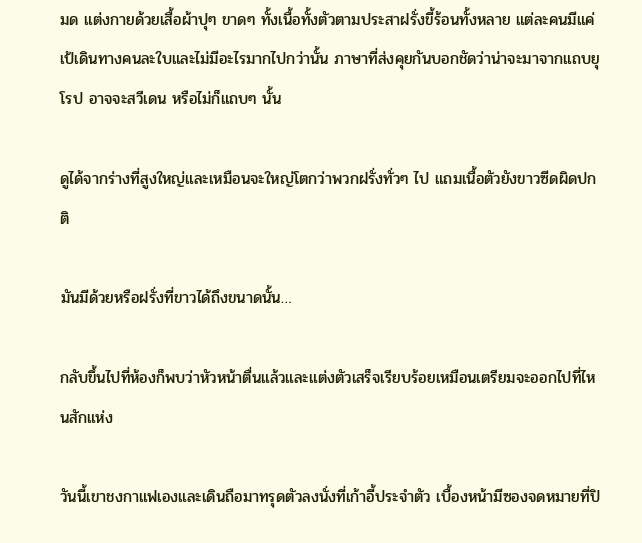มด แต่งกายด้วยเสื้อผ้าปุๆ ขาดๆ ทั้งเนื้อทั้งตัวตามประสาฝรั่งขี้ร้อนทั้งหลาย แต่ละคนมีแค่เป้เดินทางคนละใบและไม่มีอะไรมากไปกว่านั้น ภาษาที่ส่งคุยกันบอกชัดว่าน่าจะมาจากแถบยุโรป อาจจะสวีเดน หรือไม่ก็แถบๆ นั้น

ดูได้จากร่างที่สูงใหญ่และเหมือนจะใหญ่โตกว่าพวกฝรั่งทั่วๆ ไป แถมเนื้อตัวยังขาวซีดผิดปกติ

มันมีด้วยหรือฝรั่งที่ขาวได้ถึงขนาดนั้น…

กลับขึ้นไปที่ห้องก็พบว่าหัวหน้าตื่นแล้วและแต่งตัวเสร็จเรียบร้อยเหมือนเตรียมจะออกไปที่ไหนสักแห่ง

วันนี้เขาชงกาแฟเองและเดินถือมาทรุดตัวลงนั่งที่เก้าอี้ประจำตัว เบื้องหน้ามีซองจดหมายที่ปิ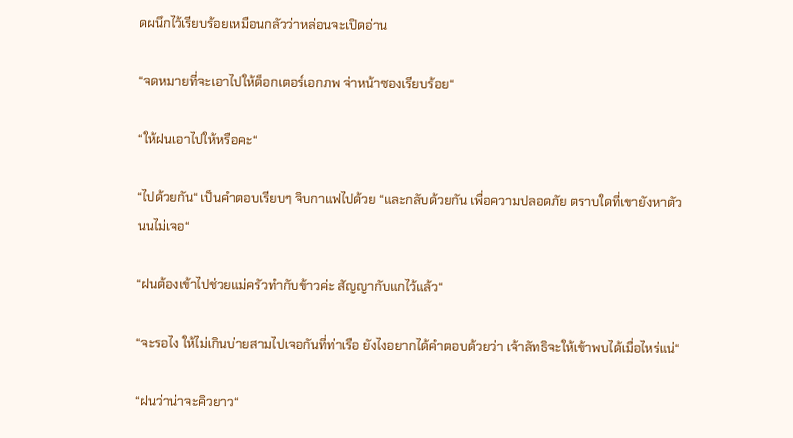ดผนึกไว้เรียบร้อยเหมือนกลัวว่าหล่อนจะเปิดอ่าน

“จดหมายที่จะเอาไปให้ด็อกเตอร์เอกภพ จ่าหน้าซองเรียบร้อย“

“ให้ฝนเอาไปให้หรือคะ“

“ไปด้วยกัน“ เป็นคำตอบเรียบๆ จิบกาแฟไปด้วย “และกลับด้วยกัน เพื่อความปลอดภัย ตราบใดที่เขายังหาตัวนนไม่เจอ“

“ฝนต้องเข้าไปช่วยแม่ครัวทำกับข้าวค่ะ สัญญากับแกไว้แล้ว“

“จะรอไง ให้ไม่เกินบ่ายสามไปเจอกันที่ท่าเรือ ยังไงอยากได้คำตอบด้วยว่า เจ้าลัทธิจะให้เข้าพบได้เมื่อไหร่แน่“

“ฝนว่าน่าจะคิวยาว“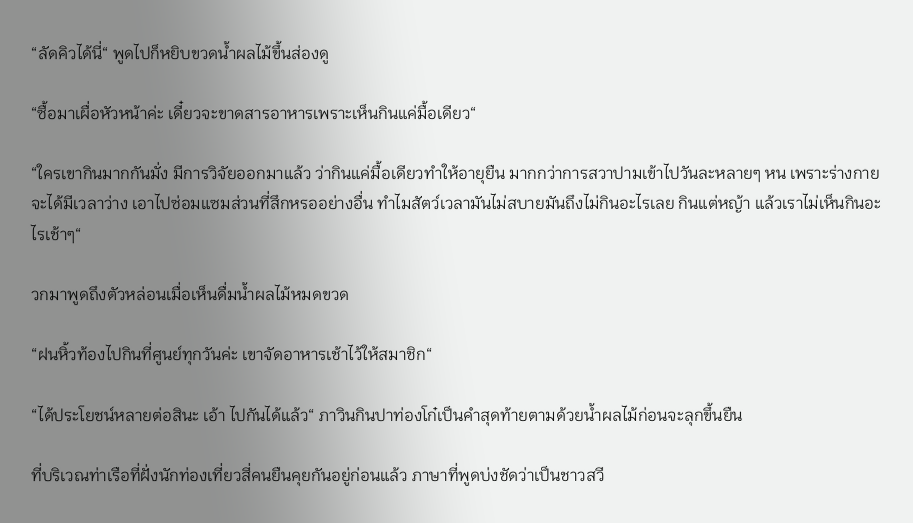“ลัดคิวได้นี่“ พูดไปก็หยิบขวดน้ำผลไม้ขึ้นส่องดู

“ซื้อมาเผื่อหัวหน้าค่ะ เดี๋ยวจะขาดสารอาหารเพราะเห็นกินแค่มื้อเดียว“

“ใครเขากินมากกันมั่ง มีการวิจัยออกมาแล้ว ว่ากินแค่มื้อเดียวทำให้อายุยืน มากกว่าการสวาปามเข้าไปวันละหลายๆ หน เพราะร่างกายจะได้มีเวลาว่าง เอาไปซ่อมแซมส่วนที่สึกหรออย่างอื่น ทำไมสัตว์เวลามันไม่สบายมันถึงไม่กินอะไรเลย กินแต่หญ้า แล้วเราไม่เห็นกินอะไรเช้าๆ“

วกมาพูดถึงตัวหล่อนเมื่อเห็นดื่มน้ำผลไม้หมดขวด

“ฝนหิ้วท้องไปกินที่ศูนย์ทุกวันค่ะ เขาจัดอาหารเช้าไว้ให้สมาชิก“

“ได้ประโยชน์หลายต่อสินะ เอ้า ไปกันได้แล้ว“ ภาวินกินปาท่องโก๋เป็นคำสุดท้ายตามด้วยน้ำผลไม้ก่อนจะลุกขึ้นยืน

ที่บริเวณท่าเรือที่ฝั่งนักท่องเที่ยวสี่คนยืนคุยกันอยู่ก่อนแล้ว ภาษาที่พูดบ่งชัดว่าเป็นชาวสวี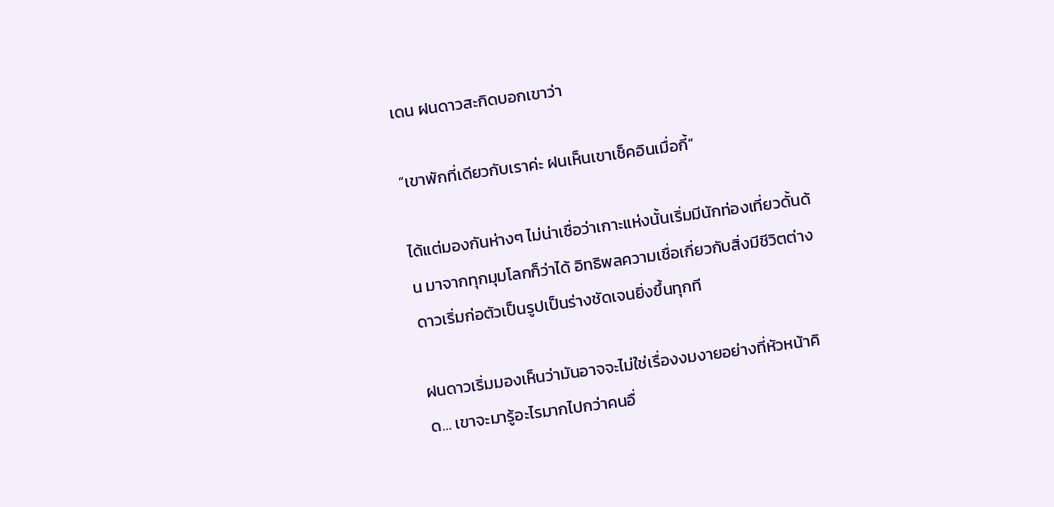เดน ฝนดาวสะกิดบอกเขาว่า

“เขาพักที่เดียวกับเราค่ะ ฝนเห็นเขาเช็คอินเมื่อกี้“

ได้แต่มองกันห่างๆ ไม่น่าเชื่อว่าเกาะแห่งนั้นเริ่มมีนักท่องเที่ยวดั้นด้น มาจากทุกมุมโลกก็ว่าได้ อิทธิพลความเชื่อเกี่ยวกับสิ่งมีชีวิตต่างดาวเริ่มก่อตัวเป็นรูปเป็นร่างชัดเจนยิ่งขึ้นทุกที

ฝนดาวเริ่มมองเห็นว่ามันอาจจะไม่ใช่เรื่องงมงายอย่างที่หัวหน้าคิด… เขาจะมารู้อะไรมากไปกว่าคนอื่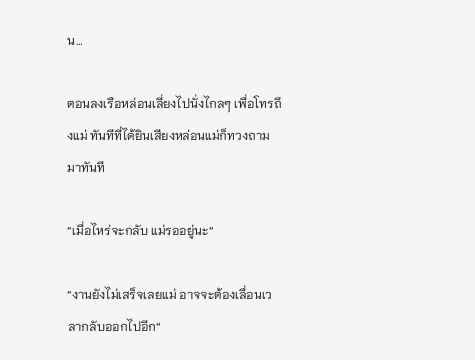น…

ตอนลงเรือหล่อนเลี่ยงไปนั่งไกลๆ เพื่อโทรถึงแม่ ทันทีที่ได้ยินเสียงหล่อนแม่ก็ทวงถามมาทันที

“เมื่อไหร่จะกลับ แม่รออยู่นะ“

“งานยังไม่เสร็จเลยแม่ อาจจะต้องเลื่อนเวลากลับออกไปอีก“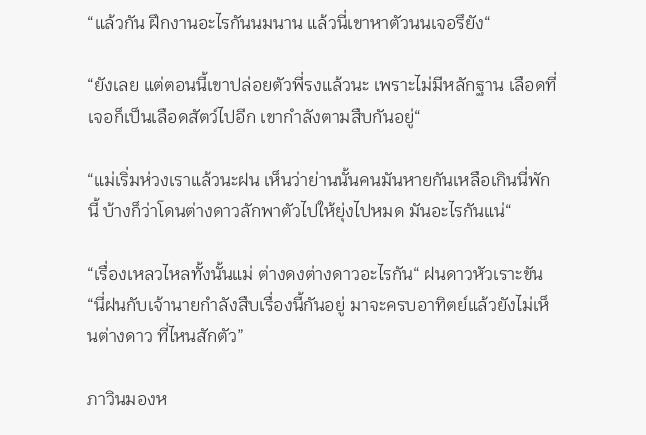“แล้วกัน ฝึกงานอะไรกันนมนาน แล้วนี่เขาหาตัวนนเจอรึยัง“

“ยังเลย แต่ตอนนี้เขาปล่อยตัวพี่รงแล้วนะ เพราะไม่มีหลักฐาน เลือดที่เจอก็เป็นเลือดสัตว์ไปอีก เขากำลังตามสืบกันอยู่“

“แม่เริ่มห่วงเราแล้วนะฝน เห็นว่าย่านนั้นคนมันหายกันเหลือเกินนี่พักนี้ บ้างก็ว่าโดนต่างดาวลักพาตัวไปให้ยุ่งไปหมด มันอะไรกันแน่“

“เรื่องเหลวไหลทั้งนั้นแม่ ต่างดงต่างดาวอะไรกัน“ ฝนดาวหัวเราะขัน “นี่ฝนกับเจ้านายกำลังสืบเรื่องนี้กันอยู่ มาจะครบอาทิตย์แล้วยังไม่เห็นต่างดาว ที่ไหนสักตัว”

ภาวินมองห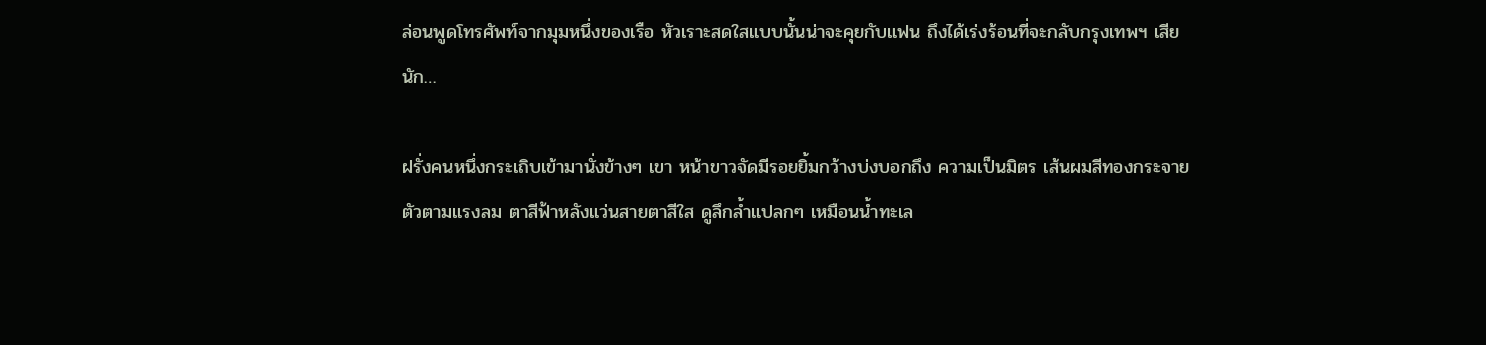ล่อนพูดโทรศัพท์จากมุมหนึ่งของเรือ หัวเราะสดใสแบบนั้นน่าจะคุยกับแฟน ถึงได้เร่งร้อนที่จะกลับกรุงเทพฯ เสียนัก…

ฝรั่งคนหนึ่งกระเถิบเข้ามานั่งข้างๆ เขา หน้าขาวจัดมีรอยยิ้มกว้างบ่งบอกถึง ความเป็นมิตร เส้นผมสีทองกระจายตัวตามแรงลม ตาสีฟ้าหลังแว่นสายตาสีใส ดูลึกล้ำแปลกๆ เหมือนน้ำทะเล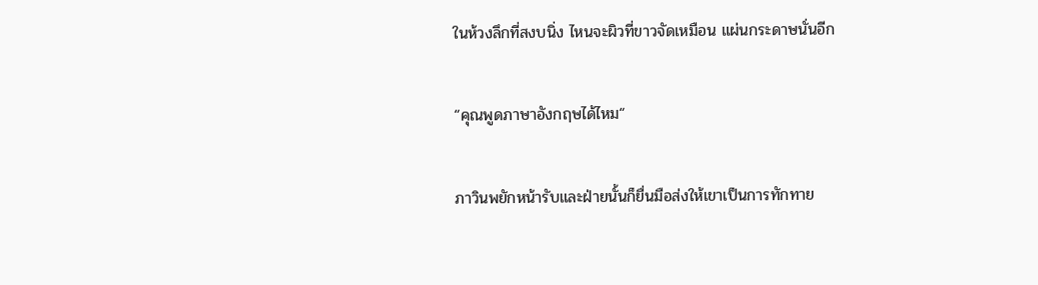ในห้วงลึกที่สงบนิ่ง ไหนจะผิวที่ขาวจัดเหมือน แผ่นกระดาษนั่นอีก

“คุณพูดภาษาอังกฤษได้ไหม“

ภาวินพยักหน้ารับและฝ่ายนั้นก็ยื่นมือส่งให้เขาเป็นการทักทาย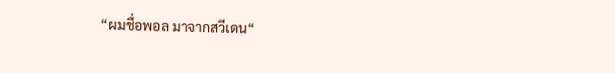“ผมชื่อพอล มาจากสวีเดน“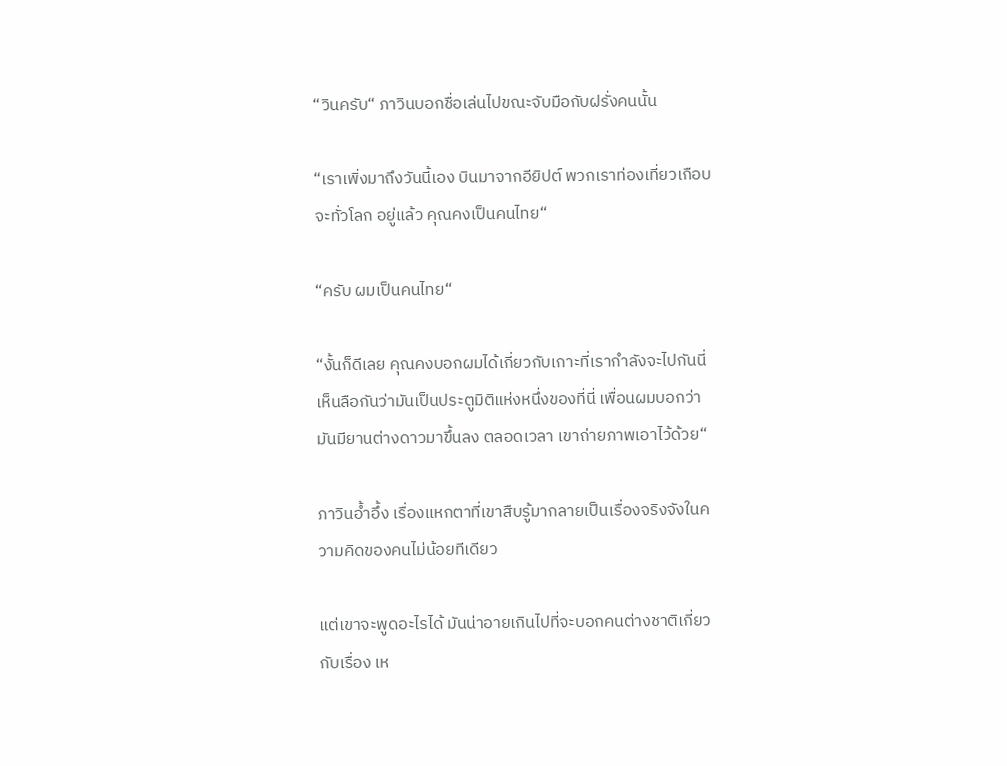“วินครับ“ ภาวินบอกชื่อเล่นไปขณะจับมือกับฝรั่งคนนั้น

“เราเพิ่งมาถึงวันนี้เอง บินมาจากอียิปต์ พวกเราท่องเที่ยวเกือบจะทั่วโลก อยู่แล้ว คุณคงเป็นคนไทย“

“ครับ ผมเป็นคนไทย“

“งั้นก็ดีเลย คุณคงบอกผมได้เกี่ยวกับเกาะที่เรากำลังจะไปกันนี่ เห็นลือกันว่ามันเป็นประตูมิติแห่งหนึ่งของที่นี่ เพื่อนผมบอกว่ามันมียานต่างดาวมาขึ้นลง ตลอดเวลา เขาถ่ายภาพเอาไว้ด้วย“

ภาวินอ้ำอึ้ง เรื่องแหกตาที่เขาสืบรู้มากลายเป็นเรื่องจริงจังในความคิดของคนไม่น้อยทีเดียว

แต่เขาจะพูดอะไรได้ มันน่าอายเกินไปที่จะบอกคนต่างชาติเกี่ยวกับเรื่อง เห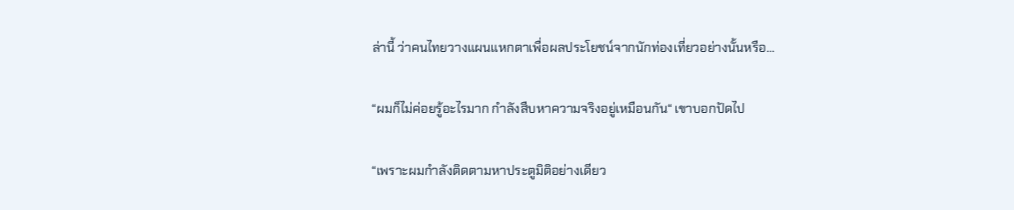ล่านี้ ว่าคนไทยวางแผนแหกตาเพื่อผลประโยชน์จากนักท่องเที่ยวอย่างนั้นหรือ…

“ผมก็ไม่ค่อยรู้อะไรมาก กำลังสืบหาความจริงอยู่เหมือนกัน“ เขาบอกปัดไป

“เพราะผมกำลังติดตามหาประตูมิติอย่างเดียว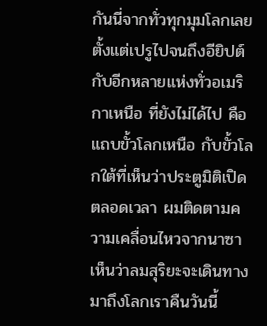กันนี่จากทั่วทุกมุมโลกเลย ตั้งแต่เปรูไปจนถึงอียิปต์ กับอีกหลายแห่งทั่วอเมริกาเหนือ ที่ยังไม่ได้ไป คือแถบขั้วโลกเหนือ กับขั้วโลกใต้ที่เห็นว่าประตูมิติเปิดตลอดเวลา ผมติดตามความเคลื่อนไหวจากนาซาเห็นว่าลมสุริยะจะเดินทางมาถึงโลกเราคืนวันนี้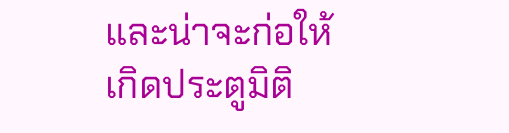และน่าจะก่อให้เกิดประตูมิติ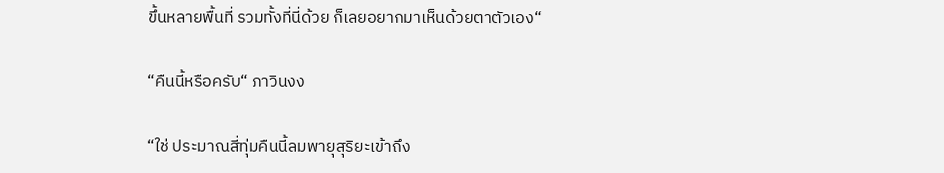ขึ้นหลายพื้นที่ รวมทั้งที่นี่ด้วย ก็เลยอยากมาเห็นด้วยตาตัวเอง“

“คืนนี้หรือครับ“ ภาวินงง

“ใช่ ประมาณสี่ทุ่มคืนนี้ลมพายุสุริยะเข้าถึง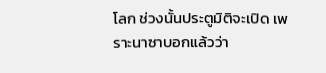โลก ช่วงนั้นประตูมิติจะเปิด เพราะนาซาบอกแล้วว่า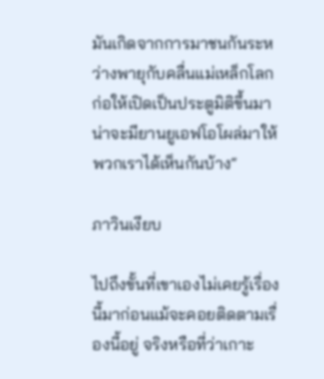มันเกิดจากการมาชนกันระหว่างพายุกับคลื่นแม่เหล็กโลก ก่อให้เปิดเป็นประตูมิติขึ้นมา น่าจะมียานยูเอฟโอโผล่มาให้พวกเราได้เห็นกันบ้าง“

ภาวินเงียบ

ไปถึงขั้นที่เขาเองไม่เคยรู้เรื่องนี้มาก่อนแม้จะคอยติดตามเรื่องนี้อยู่ จริงหรือที่ว่าเกาะ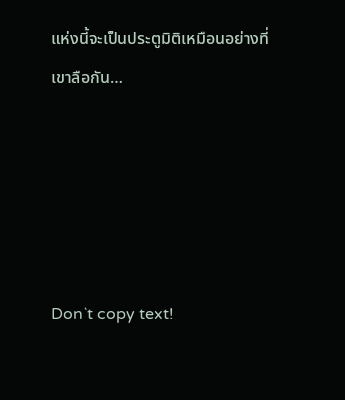แห่งนี้จะเป็นประตูมิติเหมือนอย่างที่เขาลือกัน…





Don`t copy text!